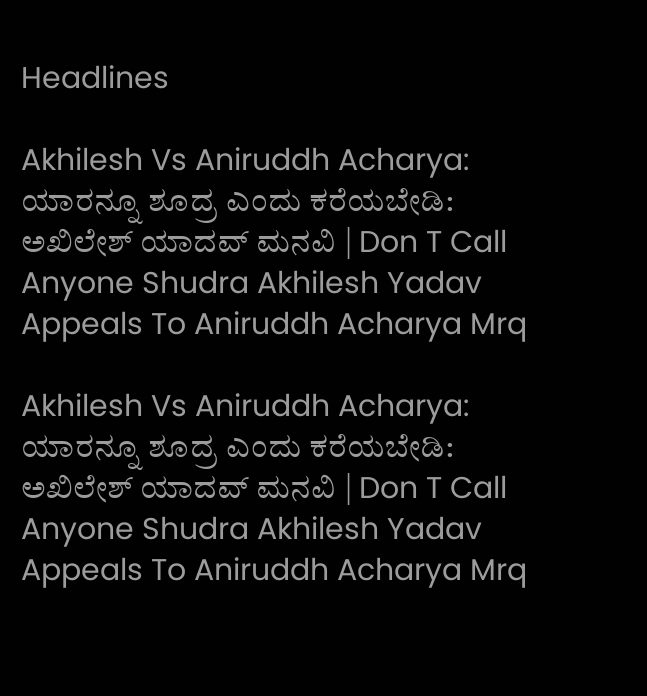Headlines

Akhilesh Vs Aniruddh Acharya: ಯಾರನ್ನೂ ಶೂದ್ರ ಎಂದು ಕರೆಯಬೇಡಿ: ಅಖಿಲೇಶ್ ಯಾದವ್ ಮನವಿ | Don T Call Anyone Shudra Akhilesh Yadav Appeals To Aniruddh Acharya Mrq

Akhilesh Vs Aniruddh Acharya: ಯಾರನ್ನೂ ಶೂದ್ರ ಎಂದು ಕರೆಯಬೇಡಿ: ಅಖಿಲೇಶ್ ಯಾದವ್ ಮನವಿ | Don T Call Anyone Shudra Akhilesh Yadav Appeals To Aniruddh Acharya Mrq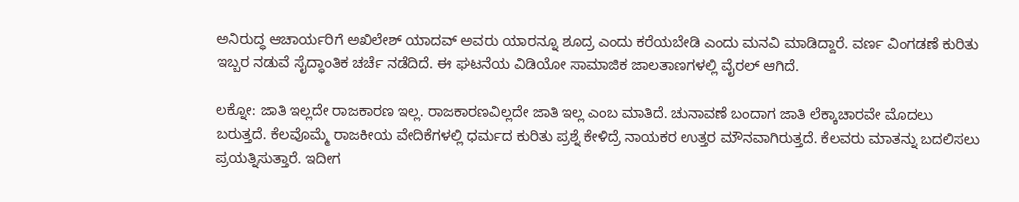ಅನಿರುದ್ಧ ಆಚಾರ್ಯರಿಗೆ ಅಖಿಲೇಶ್ ಯಾದವ್ ಅವರು ಯಾರನ್ನೂ ಶೂದ್ರ ಎಂದು ಕರೆಯಬೇಡಿ ಎಂದು ಮನವಿ ಮಾಡಿದ್ದಾರೆ. ವರ್ಣ ವಿಂಗಡಣೆ ಕುರಿತು ಇಬ್ಬರ ನಡುವೆ ಸೈದ್ಧಾಂತಿಕ ಚರ್ಚೆ ನಡೆದಿದೆ. ಈ ಘಟನೆಯ ವಿಡಿಯೋ ಸಾಮಾಜಿಕ ಜಾಲತಾಣಗಳಲ್ಲಿ ವೈರಲ್ ಆಗಿದೆ.

ಲಕ್ನೋ: ಜಾತಿ ಇಲ್ಲದೇ ರಾಜಕಾರಣ ಇಲ್ಲ. ರಾಜಕಾರಣವಿಲ್ಲದೇ ಜಾತಿ ಇಲ್ಲ ಎಂಬ ಮಾತಿದೆ. ಚುನಾವಣೆ ಬಂದಾಗ ಜಾತಿ ಲೆಕ್ಕಾಚಾರವೇ ಮೊದಲು ಬರುತ್ತದೆ. ಕೆಲವೊಮ್ಮೆ ರಾಜಕೀಯ ವೇದಿಕೆಗಳಲ್ಲಿ ಧರ್ಮದ ಕುರಿತು ಪ್ರಶ್ನೆ ಕೇಳಿದ್ರೆ ನಾಯಕರ ಉತ್ತರ ಮೌನವಾಗಿರುತ್ತದೆ. ಕೆಲವರು ಮಾತನ್ನು ಬದಲಿಸಲು ಪ್ರಯತ್ನಿಸುತ್ತಾರೆ. ಇದೀಗ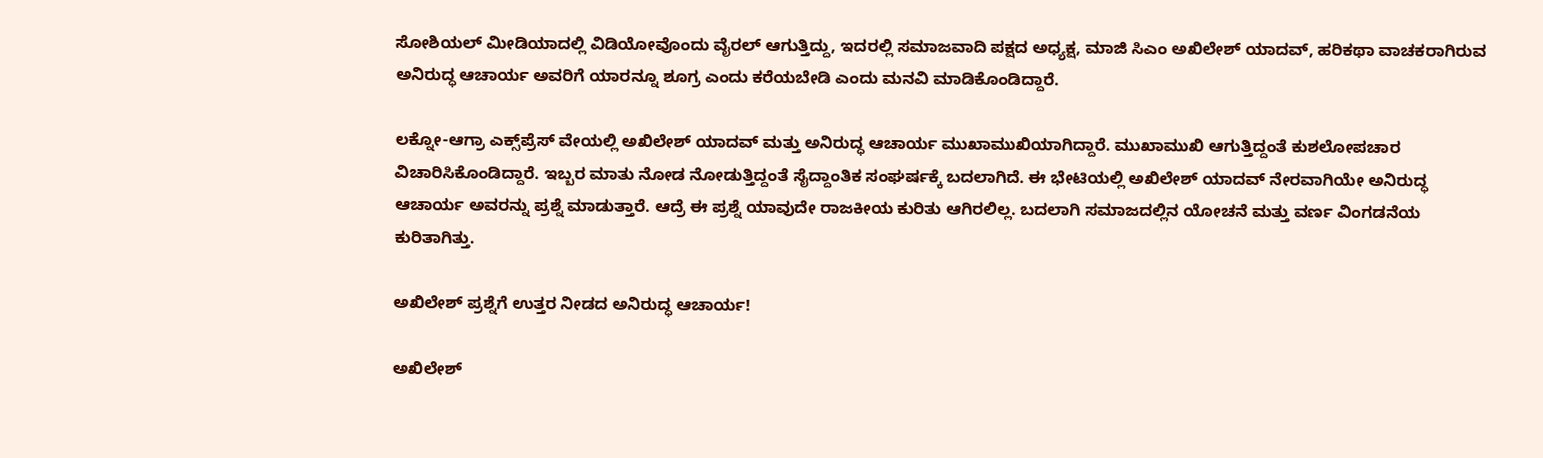ಸೋಶಿಯಲ್ ಮೀಡಿಯಾದಲ್ಲಿ ವಿಡಿಯೋವೊಂದು ವೈರಲ್ ಆಗುತ್ತಿದ್ದು, ಇದರಲ್ಲಿ ಸಮಾಜವಾದಿ ಪಕ್ಷದ ಅಧ್ಯಕ್ಷ, ಮಾಜಿ ಸಿಎಂ ಅಖಿಲೇಶ್ ಯಾದವ್, ಹರಿಕಥಾ ವಾಚಕರಾಗಿರುವ ಅನಿರುದ್ಧ ಆಚಾರ್ಯ ಅವರಿಗೆ ಯಾರನ್ನೂ ಶೂಗ್ರ ಎಂದು ಕರೆಯಬೇಡಿ ಎಂದು ಮನವಿ ಮಾಡಿಕೊಂಡಿದ್ದಾರೆ.

ಲಕ್ನೋ-ಆಗ್ರಾ ಎಕ್ಸ್‌ಪ್ರೆಸ್ ವೇಯಲ್ಲಿ ಅಖಿಲೇಶ್ ಯಾದವ್ ಮತ್ತು ಅನಿರುದ್ಧ ಆಚಾರ್ಯ ಮುಖಾಮುಖಿಯಾಗಿದ್ದಾರೆ. ಮುಖಾಮುಖಿ ಆಗುತ್ತಿದ್ದಂತೆ ಕುಶಲೋಪಚಾರ ವಿಚಾರಿಸಿಕೊಂಡಿದ್ದಾರೆ. ಇಬ್ಬರ ಮಾತು ನೋಡ ನೋಡುತ್ತಿದ್ದಂತೆ ಸೈದ್ದಾಂತಿಕ ಸಂಘರ್ಷಕ್ಕೆ ಬದಲಾಗಿದೆ. ಈ ಭೇಟಿಯಲ್ಲಿ ಅಖಿಲೇಶ್ ಯಾದವ್ ನೇರವಾಗಿಯೇ ಅನಿರುದ್ಧ ಆಚಾರ್ಯ ಅವರನ್ನು ಪ್ರಶ್ನೆ ಮಾಡುತ್ತಾರೆ. ಆದ್ರೆ ಈ ಪ್ರಶ್ನೆ ಯಾವುದೇ ರಾಜಕೀಯ ಕುರಿತು ಆಗಿರಲಿಲ್ಲ. ಬದಲಾಗಿ ಸಮಾಜದಲ್ಲಿನ ಯೋಚನೆ ಮತ್ತು ವರ್ಣ ವಿಂಗಡನೆಯ ಕುರಿತಾಗಿತ್ತು.

ಅಖಿಲೇಶ್ ಪ್ರಶ್ನೆಗೆ ಉತ್ತರ ನೀಡದ ಅನಿರುದ್ಧ ಆಚಾರ್ಯ!

ಅಖಿಲೇಶ್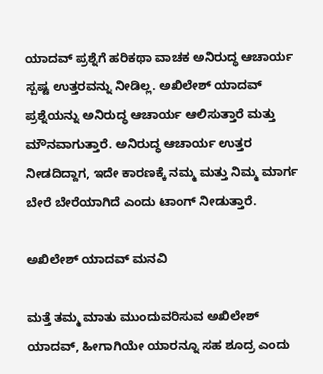ಯಾದವ್ ಪ್ರಶ್ನೆಗೆ ಹರಿಕಥಾ ವಾಚಕ ಅನಿರುದ್ಧ ಆಚಾರ್ಯ ಸ್ಪಷ್ಟ ಉತ್ತರವನ್ನು ನೀಡಿಲ್ಲ. ಅಖಿಲೇಶ್ ಯಾದವ್ ಪ್ರಶ್ನೆಯನ್ನು ಅನಿರುದ್ಧ ಆಚಾರ್ಯ ಆಲಿಸುತ್ತಾರೆ ಮತ್ತು ಮೌನವಾಗುತ್ತಾರೆ. ಅನಿರುದ್ಧ ಆಚಾರ್ಯ ಉತ್ತರ ನೀಡದಿದ್ದಾಗ, ಇದೇ ಕಾರಣಕ್ಕೆ ನಮ್ಮ ಮತ್ತು ನಿಮ್ಮ ಮಾರ್ಗ ಬೇರೆ ಬೇರೆಯಾಗಿದೆ ಎಂದು ಟಾಂಗ್ ನೀಡುತ್ತಾರೆ.

ಅಖಿಲೇಶ್ ಯಾದವ್ ಮನವಿ

ಮತ್ತೆ ತಮ್ಮ ಮಾತು ಮುಂದುವರಿಸುವ ಅಖಿಲೇಶ್ ಯಾದವ್, ಹೀಗಾಗಿಯೇ ಯಾರನ್ನೂ ಸಹ ಶೂದ್ರ ಎಂದು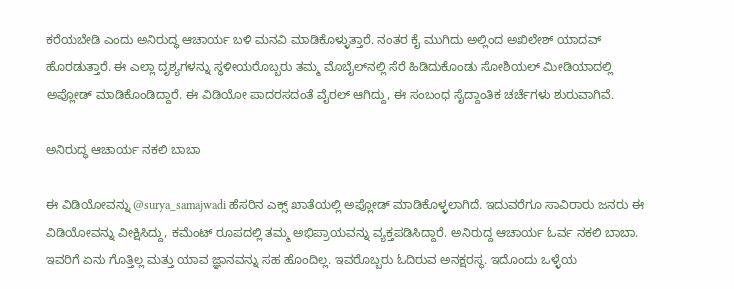ಕರೆಯಬೇಡಿ ಎಂದು ಅನಿರುದ್ಧ ಆಚಾರ್ಯ ಬಳಿ ಮನವಿ ಮಾಡಿಕೊಳ್ಳುತ್ತಾರೆ. ನಂತರ ಕೈ ಮುಗಿದು ಅಲ್ಲಿಂದ ಅಖಿಲೇಶ್ ಯಾದವ್ ಹೊರಡುತ್ತಾರೆ. ಈ ಎಲ್ಲಾ ದೃಶ್ಯಗಳನ್ನು ಸ್ಥಳೀಯರೊಬ್ಬರು ತಮ್ಮ ಮೊಬೈಲ್‌ನಲ್ಲಿ ಸೆರೆ ಹಿಡಿದುಕೊಂಡು ಸೋಶಿಯಲ್ ಮೀಡಿಯಾದಲ್ಲಿ ಅಪ್ಲೋಡ್ ಮಾಡಿಕೊಂಡಿದ್ದಾರೆ. ಈ ವಿಡಿಯೋ ಪಾದರಸದಂತೆ ವೈರಲ್ ಆಗಿದ್ದು, ಈ ಸಂಬಂಧ ಸೈದ್ದಾಂತಿಕ ಚರ್ಚೆಗಳು ಶುರುವಾಗಿವೆ.

ಅನಿರುದ್ಧ ಆಚಾರ್ಯ ನಕಲಿ ಬಾಬಾ

ಈ ವಿಡಿಯೋವನ್ನು @surya_samajwadi ಹೆಸರಿನ ಎಕ್ಸ್ ಖಾತೆಯಲ್ಲಿ ಅಪ್ಲೋಡ್ ಮಾಡಿಕೊಳ್ಳಲಾಗಿದೆ. ಇದುವರೆಗೂ ಸಾವಿರಾರು ಜನರು ಈ ವಿಡಿಯೋವನ್ನು ವೀಕ್ಷಿಸಿದ್ದು, ಕಮೆಂಟ್ ರೂಪದಲ್ಲಿ ತಮ್ಮ ಅಭಿಪ್ರಾಯವನ್ನು ವ್ಯಕ್ತಪಡಿಸಿದ್ದಾರೆ. ಅನಿರುದ್ದ ಆಚಾರ್ಯ ಓರ್ವ ನಕಲಿ ಬಾಬಾ. ಇವರಿಗೆ ಏನು ಗೊತ್ತಿಲ್ಲ ಮತ್ತು ಯಾವ ಜ್ಞಾನವನ್ನು ಸಹ ಹೊಂದಿಲ್ಲ. ಇವರೊಬ್ಬರು ಓದಿರುವ ಅನಕ್ಷರಸ್ಥ. ಇದೊಂದು ಒಳ್ಳೆಯ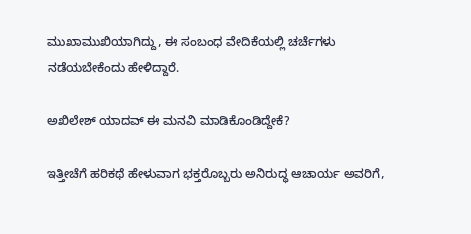ಮುಖಾಮುಖಿಯಾಗಿದ್ದು, ಈ ಸಂಬಂಧ ವೇದಿಕೆಯಲ್ಲಿ ಚರ್ಚೆಗಳು ನಡೆಯಬೇಕೆಂದು ಹೇಳಿದ್ದಾರೆ.

ಅಖಿಲೇಶ್ ಯಾದವ್ ಈ ಮನವಿ ಮಾಡಿಕೊಂಡಿದ್ದೇಕೆ?

ಇತ್ತೀಚೆಗೆ ಹರಿಕಥೆ ಹೇಳುವಾಗ ಭಕ್ತರೊಬ್ಬರು ಅನಿರುದ್ಧ ಆಚಾರ್ಯ ಅವರಿಗೆ,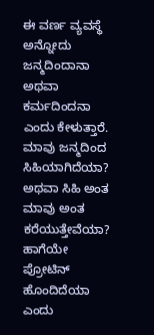ಈ ವರ್ಣ ವ್ಯವಸ್ಥೆ ಅನ್ನೋದು ಜನ್ಮದಿಂದಾನಾ ಅಥವಾ ಕರ್ಮದಿಂದನಾ ಎಂದು ಕೇಳುತ್ತಾರೆ. ಮಾವು ಜನ್ಮದಿಂದ ಸಿಹಿಯಾಗಿದೆಯಾ? ಅಥವಾ ಸಿಹಿ ಅಂತ ಮಾವು ಅಂತ ಕರೆಯುತ್ತೇವೆಯಾ? ಹಾಗೆಯೇ ಪ್ರೋಟಿನ್ ಹೊಂದಿದೆಯಾ ಎಂದು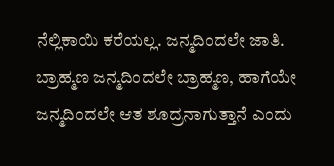ನೆಲ್ಲಿಕಾಯಿ ಕರೆಯಲ್ಲ. ಜನ್ಮದಿಂದಲೇ ಜಾತಿ. ಬ್ರಾಹ್ಮಣ ಜನ್ಮದಿಂದಲೇ ಬ್ರಾಹ್ಮಣ, ಹಾಗೆಯೇ ಜನ್ಮದಿಂದಲೇ ಆತ ಶೂದ್ರನಾಗುತ್ತಾನೆ ಎಂದು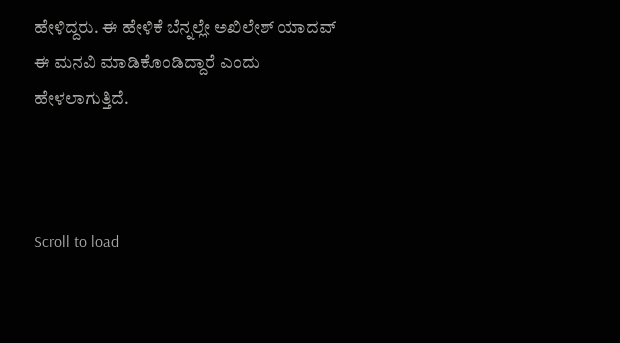ಹೇಳಿದ್ದರು. ಈ ಹೇಳಿಕೆ ಬೆನ್ನಲ್ಲೇ ಅಖಿಲೇಶ್ ಯಾದವ್ ಈ ಮನವಿ ಮಾಡಿಕೊಂಡಿದ್ದಾರೆ ಎಂದು ಹೇಳಲಾಗುತ್ತಿದೆ.



Scroll to load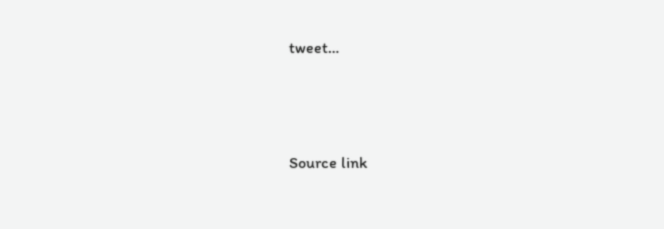tweet…





Source link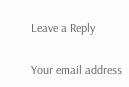Leave a Reply

Your email address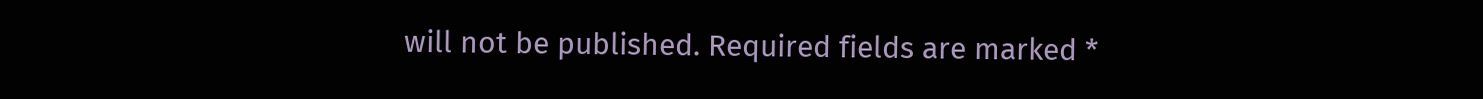will not be published. Required fields are marked *